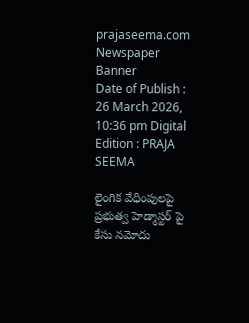prajaseema.com
Newspaper Banner
Date of Publish : 26 March 2026, 10:36 pm Digital Edition : PRAJA SEEMA

లైంగిక వేధింపులపై ప్రభుత్వ హెడ్మాస్టర్ పై కేసు నమోదు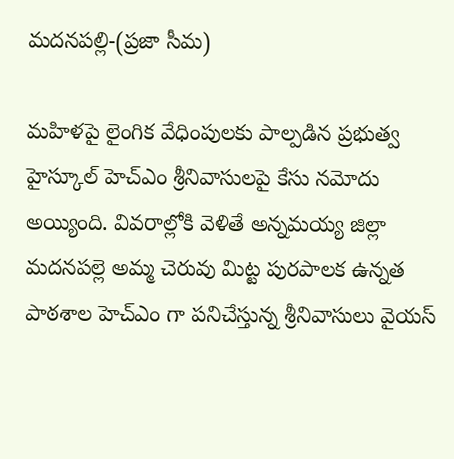మదనపల్లి-(ప్రజా సీమ)

మహిళపై లైంగిక వేధింపులకు పాల్పడిన ప్రభుత్వ హైస్కూల్ హెచ్ఎం శ్రీనివాసులపై కేసు నమోదు అయ్యింది. వివరాల్లోకి వెళితే అన్నమయ్య జిల్లా మదనపల్లె అమ్మ చెరువు మిట్ట పురపాలక ఉన్నత పాఠశాల హెచ్ఎం గా పనిచేస్తున్న శ్రీనివాసులు వైయస్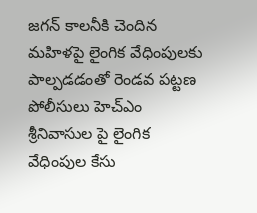జగన్ కాలనీకి చెందిన మహిళపై లైంగిక వేధింపులకు పాల్పడడంతో రెండవ పట్టణ పోలీసులు హెచ్ఎం శ్రీనివాసుల పై లైంగిక వేధింపుల కేసు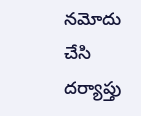నమోదు చేసి దర్యాప్తు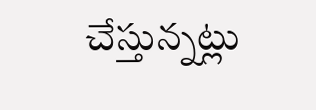చేస్తున్నట్లు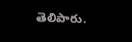తెలిపారు.